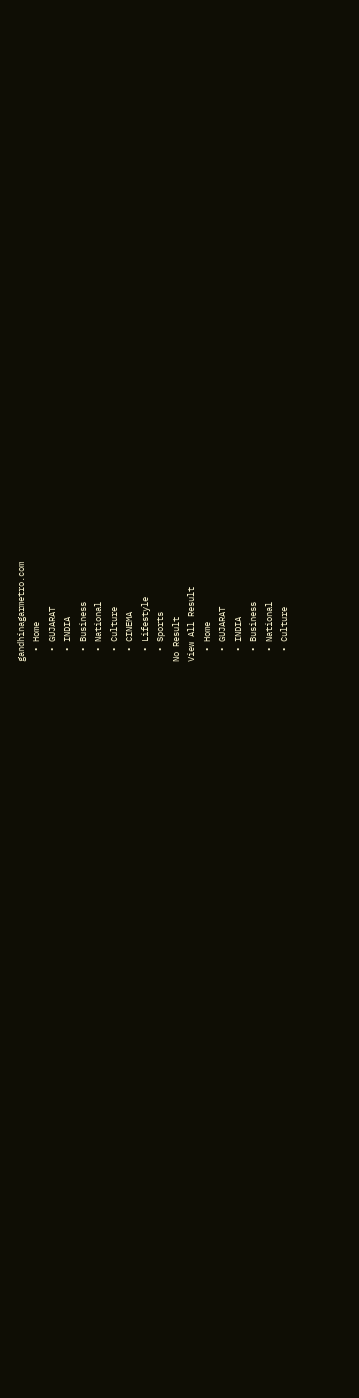gandhinagarmetro.com
  • Home
  • GUJARAT
  • INDIA
  • Business
  • National
  • Culture
  • CINEMA
  • Lifestyle
  • Sports
No Result
View All Result
  • Home
  • GUJARAT
  • INDIA
  • Business
  • National
  • Culture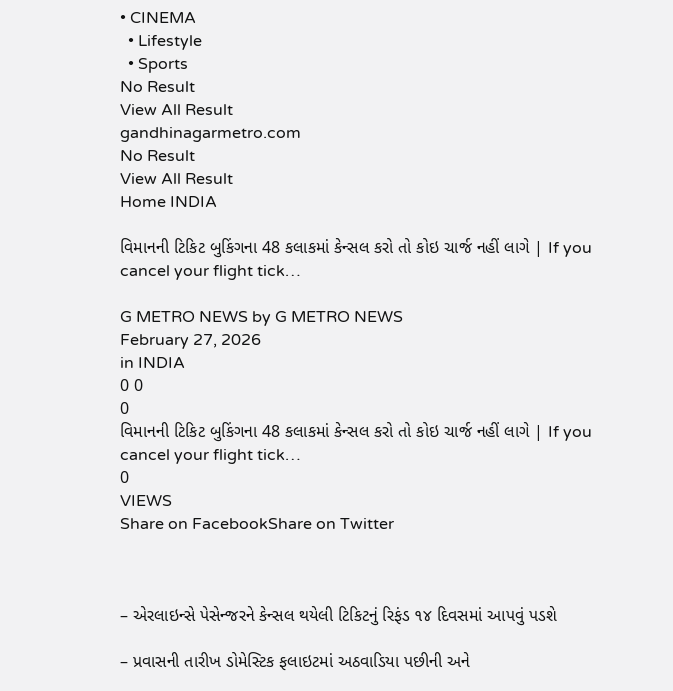• CINEMA
  • Lifestyle
  • Sports
No Result
View All Result
gandhinagarmetro.com
No Result
View All Result
Home INDIA

વિમાનની ટિકિટ બુકિંગના 48 કલાકમાં કેન્સલ કરો તો કોઇ ચાર્જ નહીં લાગે | If you cancel your flight tick…

G METRO NEWS by G METRO NEWS
February 27, 2026
in INDIA
0 0
0
વિમાનની ટિકિટ બુકિંગના 48 કલાકમાં કેન્સલ કરો તો કોઇ ચાર્જ નહીં લાગે | If you cancel your flight tick…
0
VIEWS
Share on FacebookShare on Twitter



– એરલાઇન્સે પેસેન્જરને કેન્સલ થયેલી ટિકિટનું રિફંડ ૧૪ દિવસમાં આપવું પડશે

– પ્રવાસની તારીખ ડોમેસ્ટિક ફલાઇટમાં અઠવાડિયા પછીની અને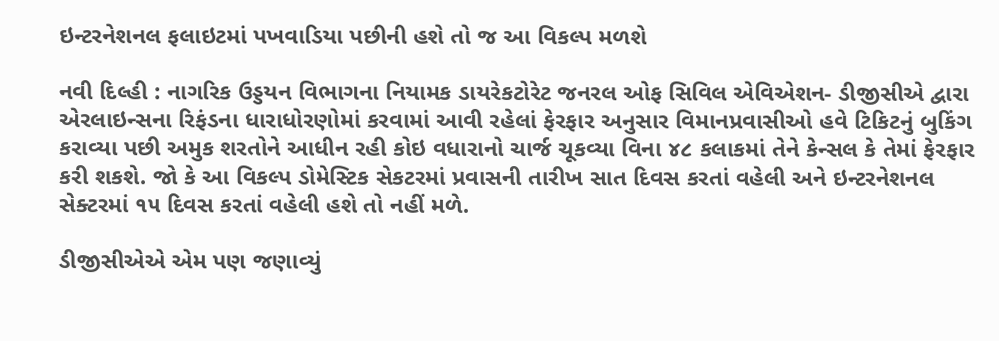ઇન્ટરનેશનલ ફલાઇટમાં પખવાડિયા પછીની હશે તો જ આ વિકલ્પ મળશે

નવી દિલ્હી : નાગરિક ઉડ્ડયન વિભાગના નિયામક ડાયરેકટોરેટ જનરલ ઓફ સિવિલ એવિએશન- ડીજીસીએ દ્વારા એરલાઇન્સના રિફંડના ધારાધોરણોમાં કરવામાં આવી રહેલાં ફેરફાર અનુસાર વિમાનપ્રવાસીઓ હવે ટિકિટનું બુકિંગ કરાવ્યા પછી અમુક શરતોને આધીન રહી કોઇ વધારાનો ચાર્જ ચૂકવ્યા વિના ૪૮ કલાકમાં તેને કેન્સલ કે તેમાં ફેરફાર કરી શકશે. જો કે આ વિકલ્પ ડોમેસ્ટિક સેકટરમાં પ્રવાસની તારીખ સાત દિવસ કરતાં વહેલી અને ઇન્ટરનેશનલ સેક્ટરમાં ૧૫ દિવસ કરતાં વહેલી હશે તો નહીં મળે.

ડીજીસીએએ એમ પણ જણાવ્યું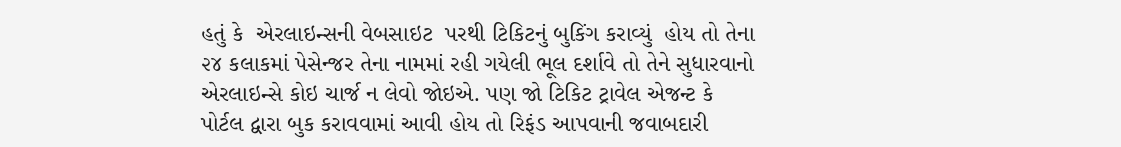હતું કે  એરલાઇન્સની વેબસાઇટ  પરથી ટિકિટનું બુકિંગ કરાવ્યું  હોય તો તેના ૨૪ કલાકમાં પેસેન્જર તેના નામમાં રહી ગયેલી ભૂલ દર્શાવે તો તેને સુધારવાનો એરલાઇન્સે કોઇ ચાર્જ ન લેવો જોઇએ. પણ જો ટિકિટ ટ્રાવેલ એજન્ટ કે પોર્ટલ દ્વારા બુક કરાવવામાં આવી હોય તો રિફંડ આપવાની જવાબદારી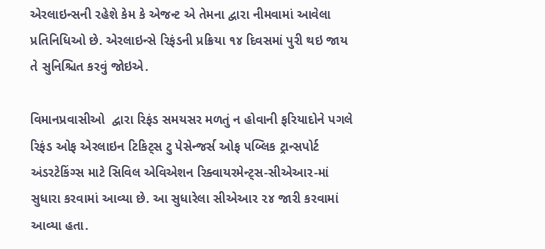એરલાઇન્સની રહેશે કેમ કે એજન્ટ એ તેમના દ્વારા નીમવામાં આવેલા પ્રતિનિધિઓ છે. એરલાઇન્સે રિફંડની પ્રક્રિયા ૧૪ દિવસમાં પુરી થઇ જાય તે સુનિશ્ચિત કરવું જોઇએ.

વિમાનપ્રવાસીઓ  દ્વારા રિફંડ સમયસર મળતું ન હોવાની ફરિયાદોને પગલે  રિફંડ ઓફ એરલાઇન ટિકિટ્સ ટુ પેસેન્જર્સ ઓફ પબ્લિક ટ્રાન્સપોર્ટ  અંડરટેકિંગ્સ માટે સિવિલ એવિએશન રિક્વાયરમેન્ટ્સ-સીએઆર-માં સુધારા કરવામાં આવ્યા છે. આ સુધારેલા સીએઆર ૨૪ જારી કરવામાં આવ્યા હતા.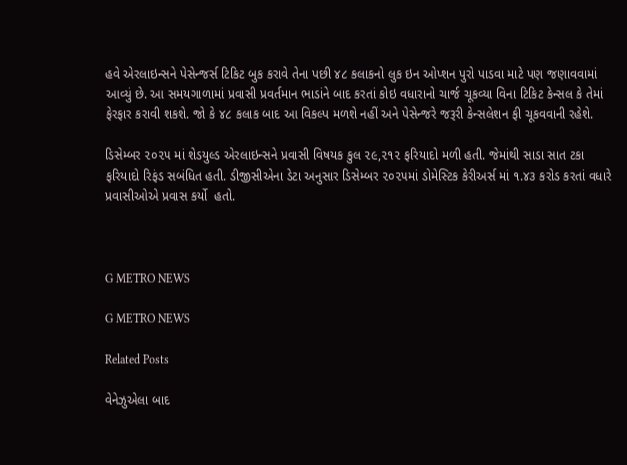હવે એરલાઇન્સને પેસેન્જર્સ ટિકિટ બુક કરાવે તેના પછી ૪૮ કલાકનો લુક ઇન ઓપ્શન પુરો પાડવા માટે પણ જણાવવામાં આવ્યું છે. આ સમયગાળામાં પ્રવાસી પ્રવર્તમાન ભાડાંને બાદ કરતાં કોઇ વધારાનો ચાર્જ ચૂકવ્યા વિના ટિકિટ કેન્સલ કે તેમાં ફેરફાર કરાવી શકશે. જો કે ૪૮ કલાક બાદ આ વિકલ્પ મળશે નહીં અને પેસેન્જરે જરૂરી કેન્સલેશન ફી ચૂકવવાની રહેશે.

ડિસેમ્બર ૨૦૨૫ માં શેડયુલ્ડ એરલાઇન્સને પ્રવાસી વિષયક કુલ ૨૯,૨૧૨ ફરિયાદો મળી હતી. જેમાંથી સાડા સાત ટકા ફરિયાદો રિફંડ સબંધિત હતી. ડીજીસીએના ડેટા અનુસાર ડિસેમ્બર ૨૦૨૫માં ડોમેસ્ટિક કેરીઅર્સ માં ૧.૪૩ કરોડ કરતાં વધારે પ્રવાસીઓએ પ્રવાસ કર્યો  હતો.



G METRO NEWS

G METRO NEWS

Related Posts

વેનેઝુએલા બાદ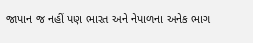જાપાન જ નહીં પણ ભારત અને નેપાળના અનેક ભાગ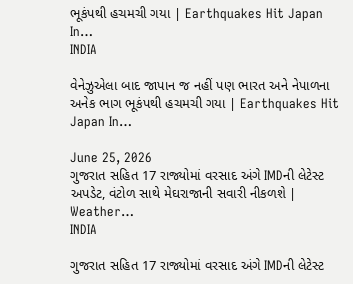ભૂકંપથી હચમચી ગયા | Earthquakes Hit Japan In…
INDIA

વેનેઝુએલા બાદ જાપાન જ નહીં પણ ભારત અને નેપાળના અનેક ભાગ ભૂકંપથી હચમચી ગયા | Earthquakes Hit Japan In…

June 25, 2026
ગુજરાત સહિત 17 રાજ્યોમાં વરસાદ અંગે IMDની લેટેસ્ટ અપડેટ, વંટોળ સાથે મેઘરાજાની સવારી નીકળશે | Weather…
INDIA

ગુજરાત સહિત 17 રાજ્યોમાં વરસાદ અંગે IMDની લેટેસ્ટ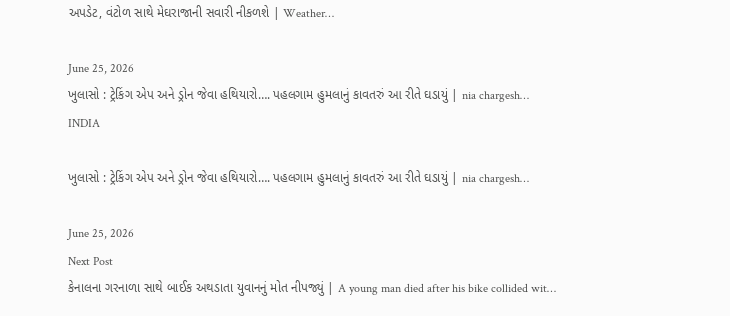અપડેટ, વંટોળ સાથે મેઘરાજાની સવારી નીકળશે | Weather…

June 25, 2026
ખુલાસો : ટ્રેકિંગ એપ અને ડ્રોન જેવા હથિયારો…. પહલગામ હુમલાનું કાવતરું આ રીતે ઘડાયું | nia chargesh…
INDIA

ખુલાસો : ટ્રેકિંગ એપ અને ડ્રોન જેવા હથિયારો…. પહલગામ હુમલાનું કાવતરું આ રીતે ઘડાયું | nia chargesh…

June 25, 2026
Next Post
કેનાલના ગરનાળા સાથે બાઈક અથડાતા યુવાનનું મોત નીપજ્યું | A young man died after his bike collided wit…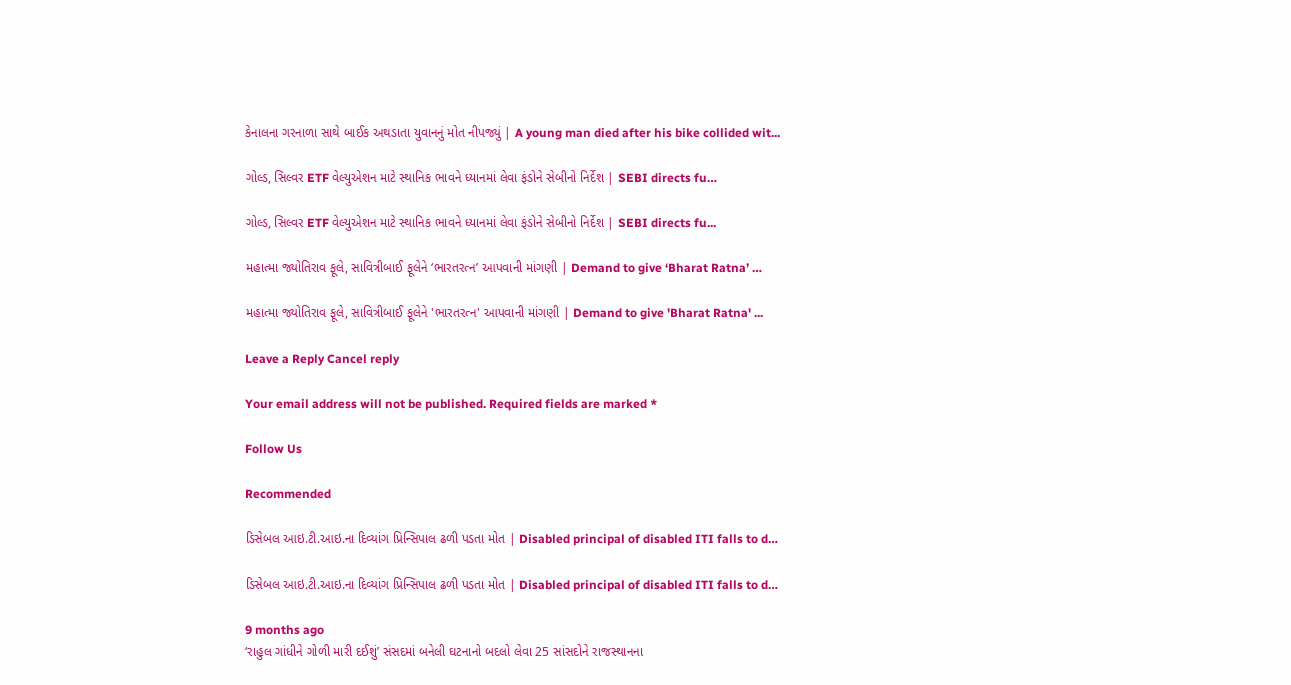કેનાલના ગરનાળા સાથે બાઈક અથડાતા યુવાનનું મોત નીપજ્યું | A young man died after his bike collided wit...

ગોલ્ડ, સિલ્વર ETF વેલ્યુએશન માટે સ્થાનિક ભાવને ધ્યાનમાં લેવા ફંડોને સેબીનો નિર્દેશ | SEBI directs fu…

ગોલ્ડ, સિલ્વર ETF વેલ્યુએશન માટે સ્થાનિક ભાવને ધ્યાનમાં લેવા ફંડોને સેબીનો નિર્દેશ | SEBI directs fu...

મહાત્મા જ્યોતિરાવ ફૂલે, સાવિત્રીબાઈ ફૂલેને ‘ભારતરત્ન’ આપવાની માંગણી | Demand to give ‘Bharat Ratna’ …

મહાત્મા જ્યોતિરાવ ફૂલે, સાવિત્રીબાઈ ફૂલેને 'ભારતરત્ન' આપવાની માંગણી | Demand to give 'Bharat Ratna' ...

Leave a Reply Cancel reply

Your email address will not be published. Required fields are marked *

Follow Us

Recommended

ડિસેબલ આઇ.ટી.આઇ.ના દિવ્યાંગ પ્રિન્સિપાલ ઢળી પડતા મોત | Disabled principal of disabled ITI falls to d…

ડિસેબલ આઇ.ટી.આઇ.ના દિવ્યાંગ પ્રિન્સિપાલ ઢળી પડતા મોત | Disabled principal of disabled ITI falls to d…

9 months ago
‘રાહુલ ગાંધીને ગોળી મારી દઈશું’ સંસદમાં બનેલી ઘટનાનો બદલો લેવા 25 સાંસદોને રાજસ્થાનના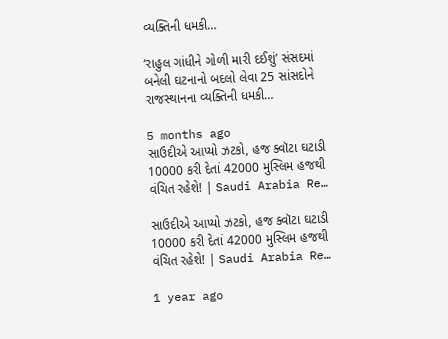વ્યક્તિની ધમકી…

‘રાહુલ ગાંધીને ગોળી મારી દઈશું’ સંસદમાં બનેલી ઘટનાનો બદલો લેવા 25 સાંસદોને રાજસ્થાનના વ્યક્તિની ધમકી…

5 months ago
સાઉદીએ આપ્યો ઝટકો, હજ ક્વૉટા ઘટાડી 10000 કરી દેતાં 42000 મુસ્લિમ હજથી વંચિત રહેશે! | Saudi Arabia Re…

સાઉદીએ આપ્યો ઝટકો, હજ ક્વૉટા ઘટાડી 10000 કરી દેતાં 42000 મુસ્લિમ હજથી વંચિત રહેશે! | Saudi Arabia Re…

1 year ago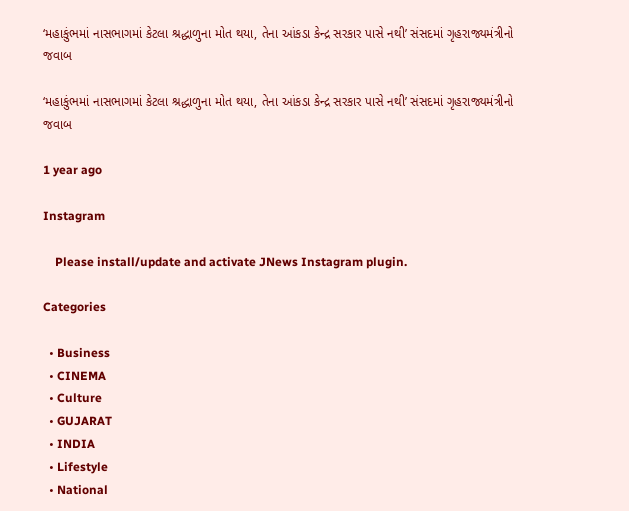‘મહાકુંભમાં નાસભાગમાં કેટલા શ્રદ્ધાળુના મોત થયા, તેના આંકડા કેન્દ્ર સરકાર પાસે નથી’ સંસદમાં ગૃહરાજ્યમંત્રીનો જવાબ

‘મહાકુંભમાં નાસભાગમાં કેટલા શ્રદ્ધાળુના મોત થયા, તેના આંકડા કેન્દ્ર સરકાર પાસે નથી’ સંસદમાં ગૃહરાજ્યમંત્રીનો જવાબ

1 year ago

Instagram

    Please install/update and activate JNews Instagram plugin.

Categories

  • Business
  • CINEMA
  • Culture
  • GUJARAT
  • INDIA
  • Lifestyle
  • National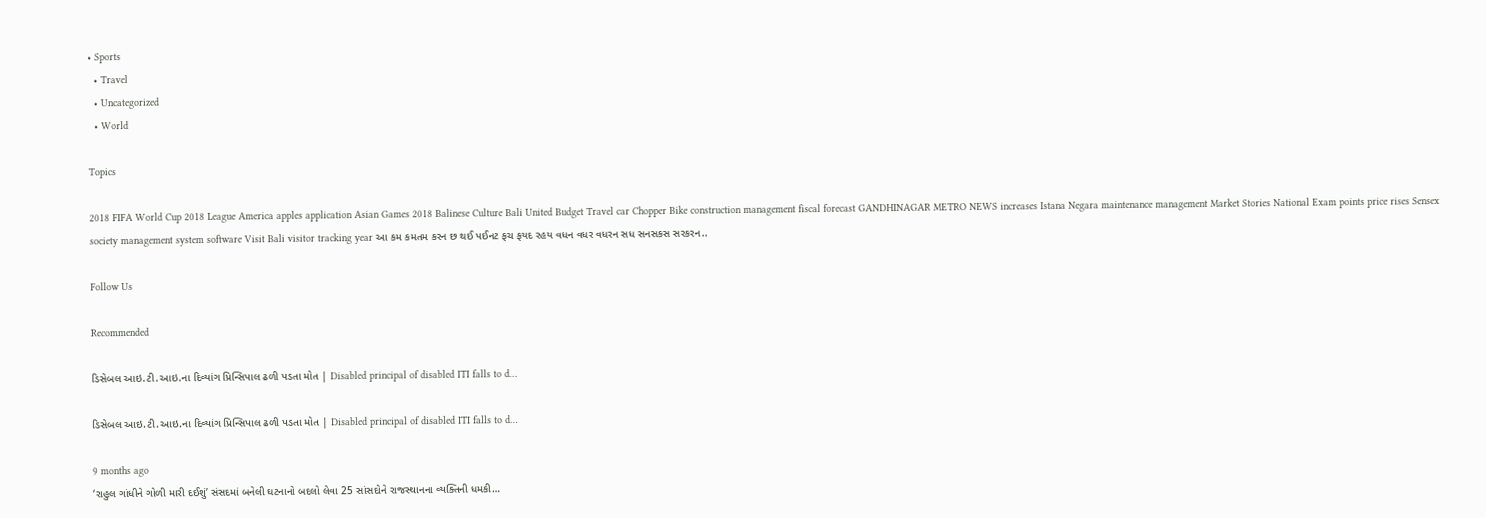• Sports
  • Travel
  • Uncategorized
  • World

Topics

2018 FIFA World Cup 2018 League America apples application Asian Games 2018 Balinese Culture Bali United Budget Travel car Chopper Bike construction management fiscal forecast GANDHINAGAR METRO NEWS increases Istana Negara maintenance management Market Stories National Exam points price rises Sensex society management system software Visit Bali visitor tracking year આ કમ કમતમ કરન છ થઈ પઈનટ ફચ ફયદ રહય વધન વધર વધરન સધ સનસકસ સરકરન..

Follow Us

Recommended

ડિસેબલ આઇ.ટી.આઇ.ના દિવ્યાંગ પ્રિન્સિપાલ ઢળી પડતા મોત | Disabled principal of disabled ITI falls to d…

ડિસેબલ આઇ.ટી.આઇ.ના દિવ્યાંગ પ્રિન્સિપાલ ઢળી પડતા મોત | Disabled principal of disabled ITI falls to d…

9 months ago
‘રાહુલ ગાંધીને ગોળી મારી દઈશું’ સંસદમાં બનેલી ઘટનાનો બદલો લેવા 25 સાંસદોને રાજસ્થાનના વ્યક્તિની ધમકી…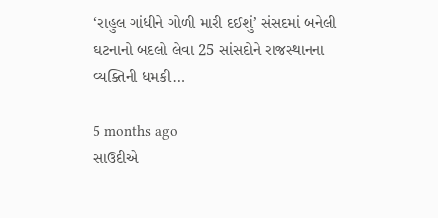‘રાહુલ ગાંધીને ગોળી મારી દઈશું’ સંસદમાં બનેલી ઘટનાનો બદલો લેવા 25 સાંસદોને રાજસ્થાનના વ્યક્તિની ધમકી…

5 months ago
સાઉદીએ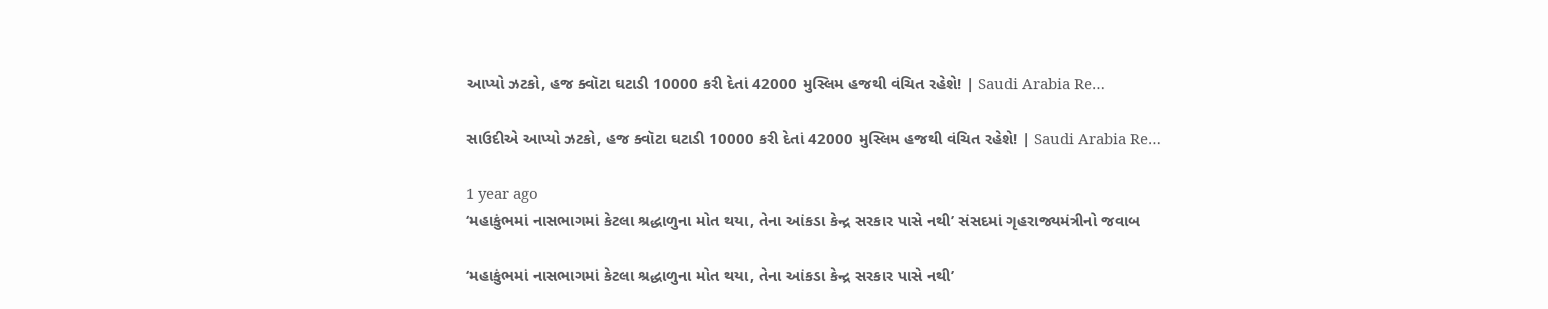આપ્યો ઝટકો, હજ ક્વૉટા ઘટાડી 10000 કરી દેતાં 42000 મુસ્લિમ હજથી વંચિત રહેશે! | Saudi Arabia Re…

સાઉદીએ આપ્યો ઝટકો, હજ ક્વૉટા ઘટાડી 10000 કરી દેતાં 42000 મુસ્લિમ હજથી વંચિત રહેશે! | Saudi Arabia Re…

1 year ago
‘મહાકુંભમાં નાસભાગમાં કેટલા શ્રદ્ધાળુના મોત થયા, તેના આંકડા કેન્દ્ર સરકાર પાસે નથી’ સંસદમાં ગૃહરાજ્યમંત્રીનો જવાબ

‘મહાકુંભમાં નાસભાગમાં કેટલા શ્રદ્ધાળુના મોત થયા, તેના આંકડા કેન્દ્ર સરકાર પાસે નથી’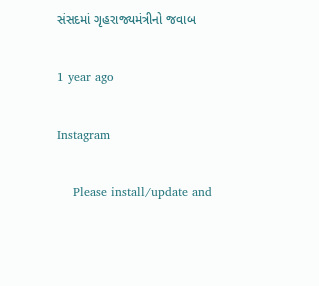સંસદમાં ગૃહરાજ્યમંત્રીનો જવાબ

1 year ago

Instagram

    Please install/update and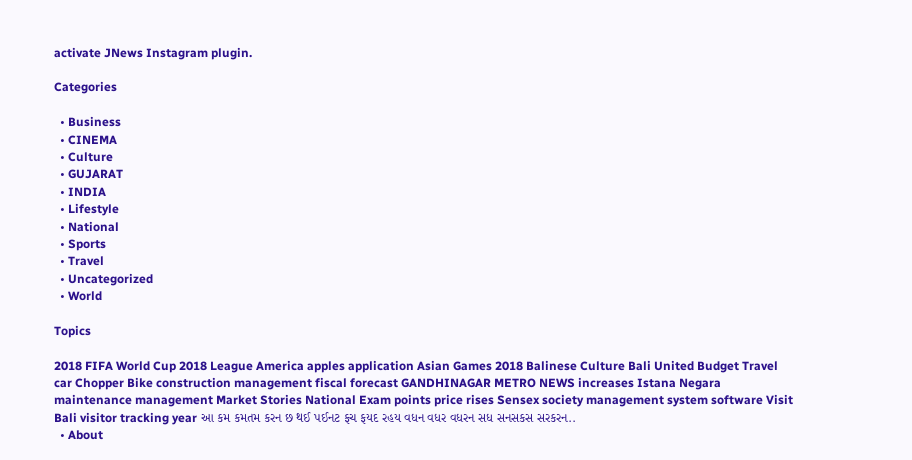activate JNews Instagram plugin.

Categories

  • Business
  • CINEMA
  • Culture
  • GUJARAT
  • INDIA
  • Lifestyle
  • National
  • Sports
  • Travel
  • Uncategorized
  • World

Topics

2018 FIFA World Cup 2018 League America apples application Asian Games 2018 Balinese Culture Bali United Budget Travel car Chopper Bike construction management fiscal forecast GANDHINAGAR METRO NEWS increases Istana Negara maintenance management Market Stories National Exam points price rises Sensex society management system software Visit Bali visitor tracking year આ કમ કમતમ કરન છ થઈ પઈનટ ફચ ફયદ રહય વધન વધર વધરન સધ સનસકસ સરકરન..
  • About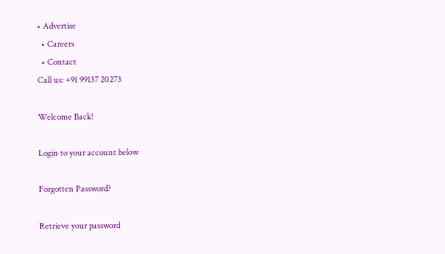• Advertise
  • Careers
  • Contact
Call us: +91 99137 20273

Welcome Back!

Login to your account below

Forgotten Password?

Retrieve your password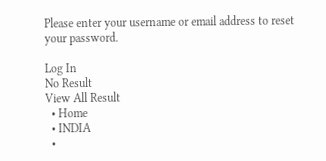Please enter your username or email address to reset your password.

Log In
No Result
View All Result
  • Home
  • INDIA
  •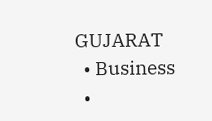GUJARAT
  • Business
  •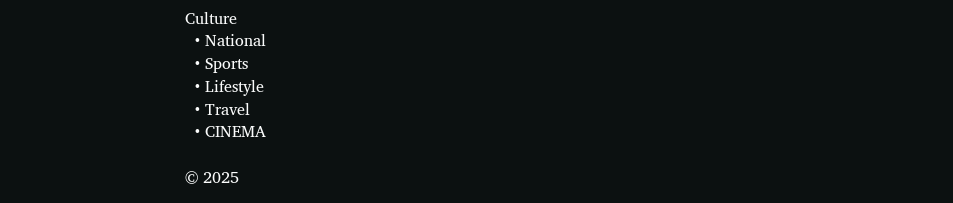Culture
  • National
  • Sports
  • Lifestyle
  • Travel
  • CINEMA

© 2025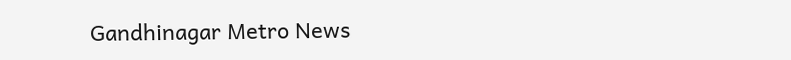Gandhinagar Metro News